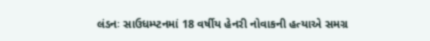લંડનઃ સાઉધમ્પ્ટનમાં 18 વર્ષીય હેનરી નોવાકની હત્યાએ સમગ્ર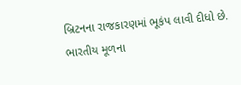બ્રિટનના રાજકારણમાં ભૂકંપ લાવી દીધો છે. ભારતીય મૂળના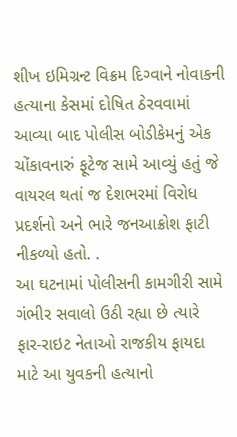શીખ ઇમિગ્રન્ટ વિક્રમ દિગ્વાને નોવાકની હત્યાના કેસમાં દોષિત ઠેરવવામાં આવ્યા બાદ પોલીસ બોડીકેમનું એક ચોંકાવનારું ફૂટેજ સામે આવ્યું હતું જે વાયરલ થતાં જ દેશભરમાં વિરોધ પ્રદર્શનો અને ભારે જનઆક્રોશ ફાટી નીકળ્યો હતો. .
આ ઘટનામાં પોલીસની કામગીરી સામે ગંભીર સવાલો ઉઠી રહ્યા છે ત્યારે ફાર-રાઇટ નેતાઓ રાજકીય ફાયદા માટે આ યુવકની હત્યાનો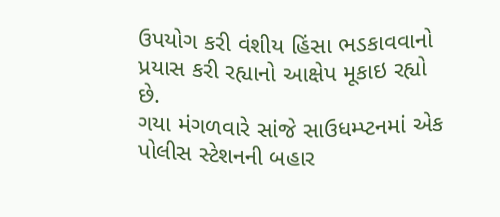ઉપયોગ કરી વંશીય હિંસા ભડકાવવાનો પ્રયાસ કરી રહ્યાનો આક્ષેપ મૂકાઇ રહ્યો છે.
ગયા મંગળવારે સાંજે સાઉધમ્પ્ટનમાં એક પોલીસ સ્ટેશનની બહાર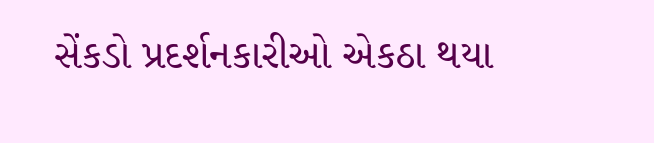સેંકડો પ્રદર્શનકારીઓ એકઠા થયા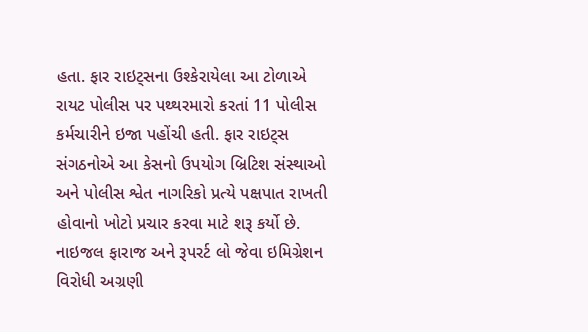હતા. ફાર રાઇટ્સના ઉશ્કેરાયેલા આ ટોળાએ રાયટ પોલીસ પર પથ્થરમારો કરતાં 11 પોલીસ કર્મચારીને ઇજા પહોંચી હતી. ફાર રાઇટ્સ સંગઠનોએ આ કેસનો ઉપયોગ બ્રિટિશ સંસ્થાઓ અને પોલીસ શ્વેત નાગરિકો પ્રત્યે પક્ષપાત રાખતી હોવાનો ખોટો પ્રચાર કરવા માટે શરૂ કર્યો છે.
નાઇજલ ફારાજ અને રૂપરર્ટ લો જેવા ઇમિગ્રેશન વિરોધી અગ્રણી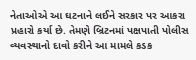નેતાઓએ આ ઘટનાને લઈને સરકાર પર આકરા પ્રહારો કર્યા છે. તેમણે બ્રિટનમાં પક્ષપાતી પોલીસ વ્યવસ્થાનો દાવો કરીને આ મામલે કડક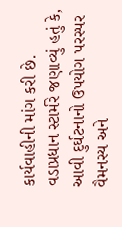કાર્યવાહીની માંગ કરી છે.
વડાપ્રધાન સ્ટાર્મરે જણાવ્યું હતું કે, આવી દુર્ઘટનાનો ઉપયોગ પરસ્પર વૈમનસ્ય અને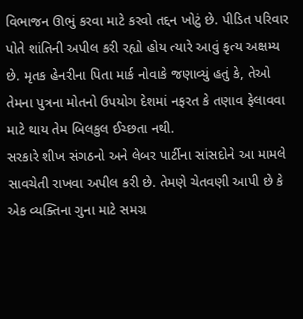વિભાજન ઊભું કરવા માટે કરવો તદ્દન ખોટું છે. પીડિત પરિવાર પોતે શાંતિની અપીલ કરી રહ્યો હોય ત્યારે આવું કૃત્ય અક્ષમ્ય છે. મૃતક હેનરીના પિતા માર્ક નોવાકે જણાવ્યું હતું કે, તેઓ તેમના પુત્રના મોતનો ઉપયોગ દેશમાં નફરત કે તણાવ ફેલાવવા માટે થાય તેમ બિલકુલ ઈચ્છતા નથી.
સરકારે શીખ સંગઠનો અને લેબર પાર્ટીના સાંસદોને આ મામલે સાવચેતી રાખવા અપીલ કરી છે. તેમણે ચેતવણી આપી છે કે એક વ્યક્તિના ગુના માટે સમગ્ર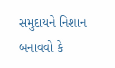સમુદાયને નિશાન બનાવવો કે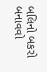બલિનો બકરો બનાવવો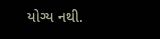યોગ્ય નથી.